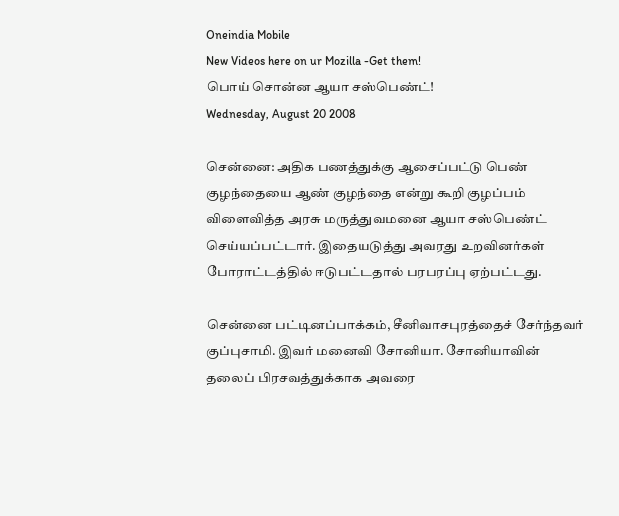Oneindia Mobile
New Videos here on ur Mozilla -Get them!
பொய் சொன்ன ஆயா சஸ்பெண்ட்!
Wednesday, August 20 2008

சென்னை: அதிக பணத்துக்கு ஆசைப்பட்டு பெண் குழந்தையை ஆண் குழந்தை என்று கூறி குழப்பம் விளைவித்த அரசு மருத்துவமனை ஆயா சஸ்பெண்ட் செய்யப்பட்டார். இதையடுத்து அவரது உறவினர்கள் போராட்டத்தில் ஈடுபட்டதால் பரபரப்பு ஏற்பட்டது.

சென்னை பட்டினப்பாக்கம், சீனிவாசபுரத்தைச் சேர்ந்தவர் குப்புசாமி. இவர் மனைவி சோனியா. சோனியாவின் தலைப் பிரசவத்துக்காக அவரை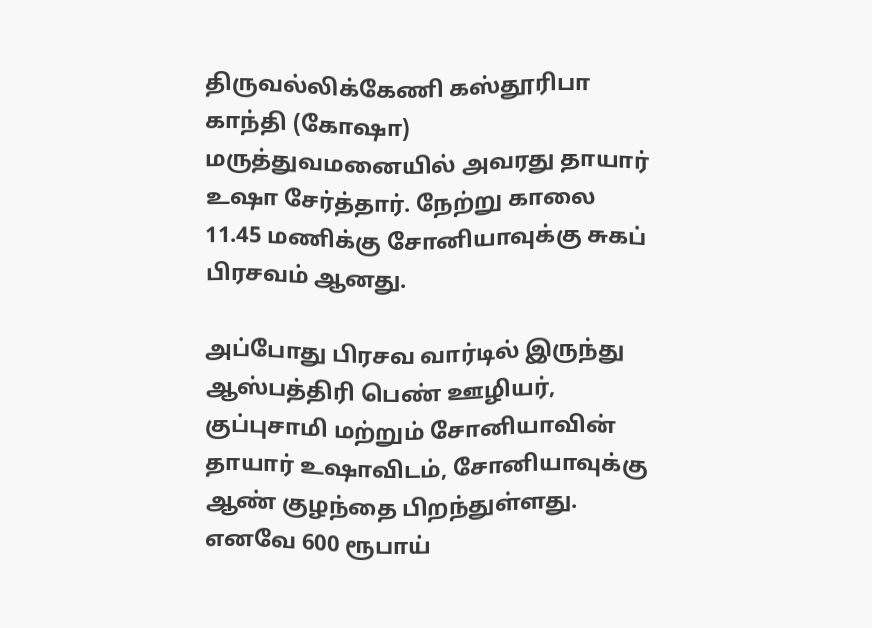திருவல்லிக்கேணி கஸ்தூரிபா காந்தி (கோஷா) மருத்துவமனையில் அவரது தாயார் உஷா சேர்த்தார். நேற்று காலை 11.45 மணிக்கு சோனியாவுக்கு சுகப் பிரசவம் ஆனது.

அப்போது பிரசவ வார்டில் இருந்து ஆஸ்பத்திரி பெண் ஊழியர், குப்புசாமி மற்றும் சோனியாவின் தாயார் உஷாவிடம், சோனியாவுக்கு ஆண் குழந்தை பிறந்துள்ளது. எனவே 600 ரூபாய்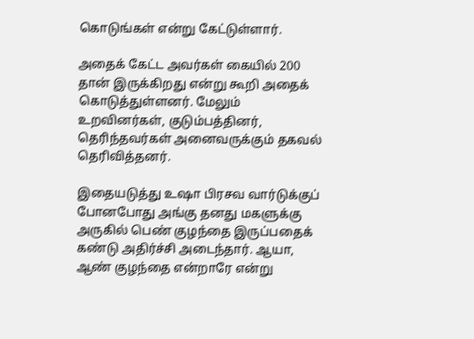கொடுங்கள் என்று கேட்டுள்ளார்.

அதைக் கேட்ட அவர்கள் கையில் 200 தான் இருக்கிறது என்று கூறி அதைக் கொடுத்துள்ளனர். மேலும் உறவினர்கள், குடும்பத்தினர், தெரிந்தவர்கள் அனைவருக்கும் தகவல் தெரிவித்தனர்.

இதையடுத்து உஷா பிரசவ வார்டுக்குப் போனபோது அங்கு தனது மகளுக்கு அருகில் பெண் குழந்தை இருப்பதைக் கண்டு அதிர்ச்சி அடைந்தார். ஆயா, ஆண் குழந்தை என்றாரே என்று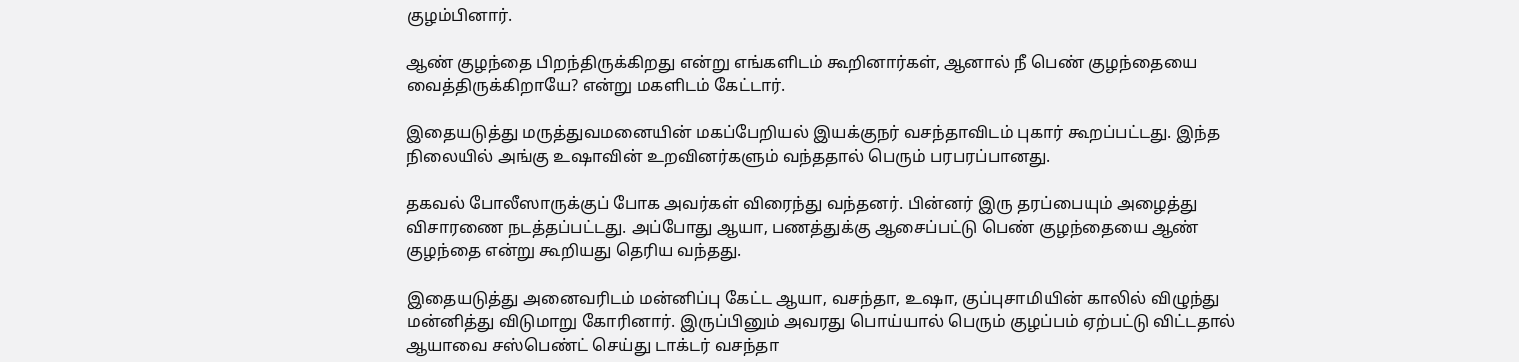குழம்பினார்.

ஆண் குழந்தை பிறந்திருக்கிறது என்று எங்களிடம் கூறினார்கள், ஆனால் நீ பெண் குழந்தையை வைத்திருக்கிறாயே? என்று மகளிடம் கேட்டார்.

இதையடுத்து மருத்துவமனையின் மகப்பேறியல் இயக்குநர் வசந்தாவிடம் புகார் கூறப்பட்டது. இந்த நிலையில் அங்கு உஷாவின் உறவினர்களும் வந்ததால் பெரும் பரபரப்பானது.

தகவல் போலீஸாருக்குப் போக அவர்கள் விரைந்து வந்தனர். பின்னர் இரு தரப்பையும் அழைத்து விசாரணை நடத்தப்பட்டது. அப்போது ஆயா, பணத்துக்கு ஆசைப்பட்டு பெண் குழந்தையை ஆண் குழந்தை என்று கூறியது தெரிய வந்தது.

இதையடுத்து அனைவரிடம் மன்னிப்பு கேட்ட ஆயா, வசந்தா, உஷா, குப்புசாமியின் காலில் விழுந்து மன்னித்து விடுமாறு கோரினார். இருப்பினும் அவரது பொய்யால் பெரும் குழப்பம் ஏற்பட்டு விட்டதால் ஆயாவை சஸ்பெண்ட் செய்து டாக்டர் வசந்தா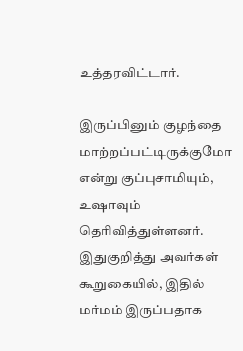உத்தரவிட்டார்.

இருப்பினும் குழந்தை மாற்றப்பட்டிருக்குமோ என்று குப்புசாமியும், உஷாவும் தெரிவித்துள்ளனர். இதுகுறித்து அவர்கள் கூறுகையில், இதில் மர்மம் இருப்பதாக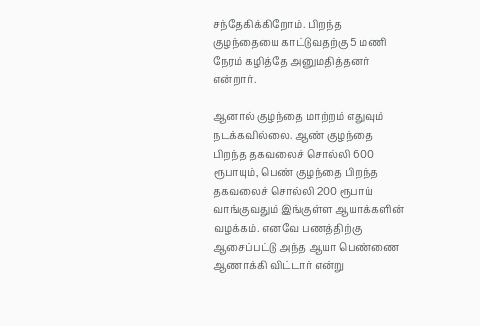சந்தேகிக்கிறோம். பிறந்த குழந்தையை காட்டுவதற்கு 5 மணி நேரம் கழித்தே அனுமதித்தனர் என்றார்.

ஆனால் குழந்தை மாற்றம் எதுவும் நடக்கவில்லை. ஆண் குழந்தை பிறந்த தகவலைச் சொல்லி 600 ரூபாயும், பெண் குழந்தை பிறந்த தகவலைச் சொல்லி 200 ரூபாய் வாங்குவதும் இங்குள்ள ஆயாக்களின் வழக்கம். எனவே பணத்திற்கு ஆசைப்பட்டு அந்த ஆயா பெண்ணை ஆணாக்கி விட்டார் என்று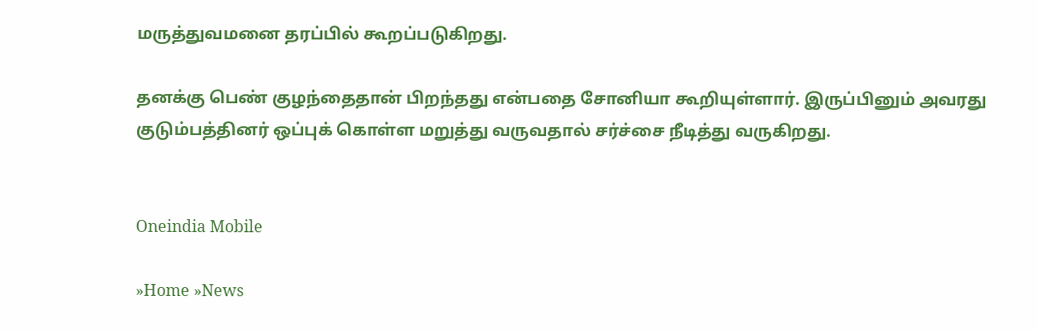மருத்துவமனை தரப்பில் கூறப்படுகிறது.

தனக்கு பெண் குழந்தைதான் பிறந்தது என்பதை சோனியா கூறியுள்ளார். இருப்பினும் அவரது குடும்பத்தினர் ஒப்புக் கொள்ள மறுத்து வருவதால் சர்ச்சை நீடித்து வருகிறது.


Oneindia Mobile

»Home »News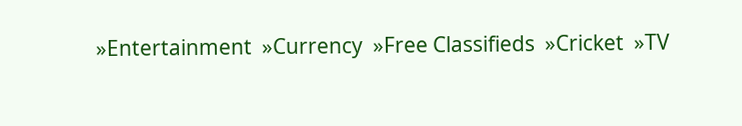»Entertainment  »Currency  »Free Classifieds  »Cricket  »TV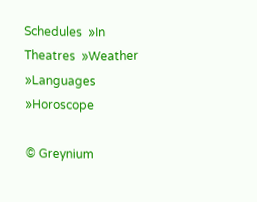Schedules  »In Theatres  »Weather  »Languages  »Horoscope

© Greynium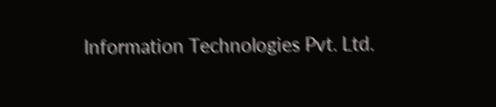Information Technologies Pvt. Ltd.